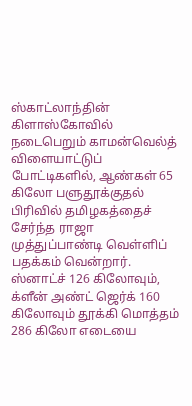ஸ்காட்லாந்தின் கிளாஸ்கோவில் நடைபெறும் காமன்வெல்த் விளையாட்டுப் போட்டிகளில், ஆண்கள் 65 கிலோ பளுதூக்குதல் பிரிவில் தமிழகத்தைச் சேர்ந்த ராஜா முத்துப்பாண்டி வெள்ளிப் பதக்கம் வென்றார். ஸ்னாட்ச் 126 கிலோவும், க்ளீன் அண்ட் ஜெர்க் 160 கிலோவும் தூக்கி மொத்தம் 286 கிலோ எடையை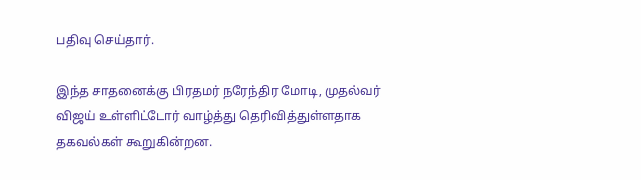பதிவு செய்தார்.

இந்த சாதனைக்கு பிரதமர் நரேந்திர மோடி, முதல்வர் விஜய் உள்ளிட்டோர் வாழ்த்து தெரிவித்துள்ளதாக தகவல்கள் கூறுகின்றன.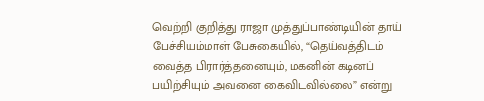வெற்றி குறித்து ராஜா முத்துப்பாண்டியின் தாய் பேச்சியம்மாள் பேசுகையில், “தெய்வத்திடம் வைத்த பிரார்த்தனையும், மகனின் கடினப் பயிற்சியும் அவனை கைவிடவில்லை” என்று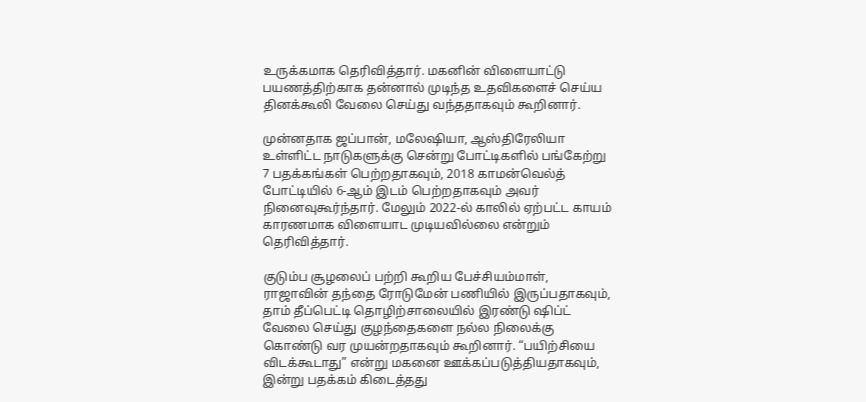உருக்கமாக தெரிவித்தார். மகனின் விளையாட்டு பயணத்திற்காக தன்னால் முடிந்த உதவிகளைச் செய்ய தினக்கூலி வேலை செய்து வந்ததாகவும் கூறினார்.

முன்னதாக ஜப்பான், மலேஷியா, ஆஸ்திரேலியா உள்ளிட்ட நாடுகளுக்கு சென்று போட்டிகளில் பங்கேற்று 7 பதக்கங்கள் பெற்றதாகவும், 2018 காமன்வெல்த் போட்டியில் 6-ஆம் இடம் பெற்றதாகவும் அவர் நினைவுகூர்ந்தார். மேலும் 2022-ல் காலில் ஏற்பட்ட காயம் காரணமாக விளையாட முடியவில்லை என்றும் தெரிவித்தார்.

குடும்ப சூழலைப் பற்றி கூறிய பேச்சியம்மாள், ராஜாவின் தந்தை ரோடுமேன் பணியில் இருப்பதாகவும், தாம் தீப்பெட்டி தொழிற்சாலையில் இரண்டு ஷிப்ட் வேலை செய்து குழந்தைகளை நல்ல நிலைக்கு கொண்டு வர முயன்றதாகவும் கூறினார். “பயிற்சியை விடக்கூடாது” என்று மகனை ஊக்கப்படுத்தியதாகவும், இன்று பதக்கம் கிடைத்தது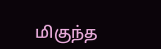மிகுந்த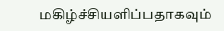மகிழ்ச்சியளிப்பதாகவும்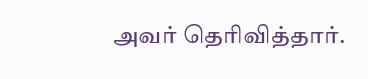அவர் தெரிவித்தார்.